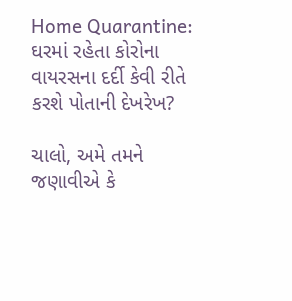Home Quarantine: ઘરમાં રહેતા કોરોના વાયરસના દર્દી કેવી રીતે કરશે પોતાની દેખરેખ?

ચાલો, અમે તમને જણાવીએ કે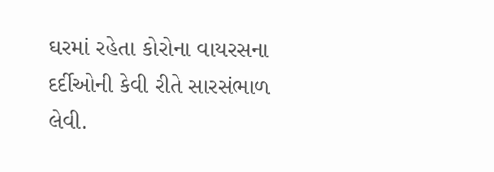ઘરમાં રહેતા કોરોના વાયરસના દર્દીઓની કેવી રીતે સારસંભાળ લેવી.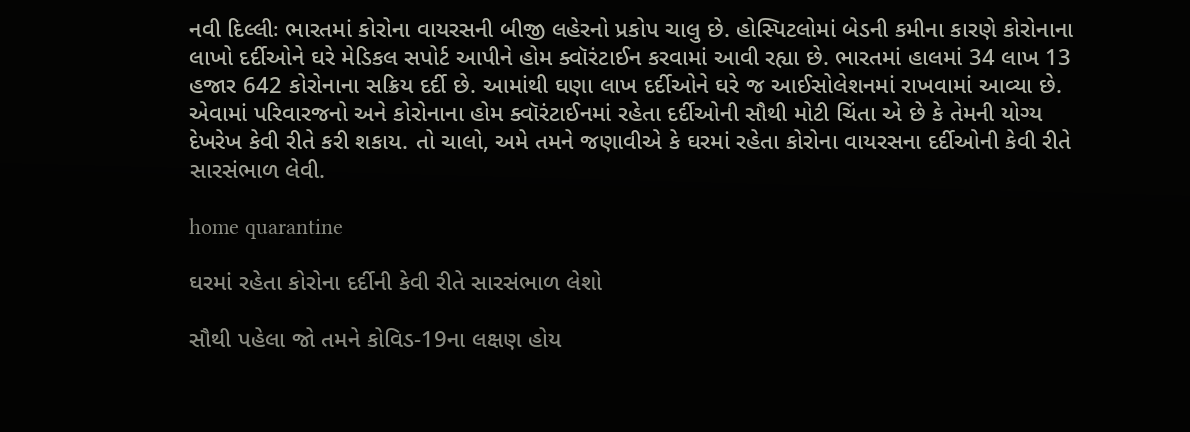નવી દિલ્લીઃ ભારતમાં કોરોના વાયરસની બીજી લહેરનો પ્રકોપ ચાલુ છે. હોસ્પિટલોમાં બેડની કમીના કારણે કોરોનાના લાખો દર્દીઓને ઘરે મેડિકલ સપોર્ટ આપીને હોમ ક્વૉરંટાઈન કરવામાં આવી રહ્યા છે. ભારતમાં હાલમાં 34 લાખ 13 હજાર 642 કોરોનાના સક્રિય દર્દી છે. આમાંથી ઘણા લાખ દર્દીઓને ઘરે જ આઈસોલેશનમાં રાખવામાં આવ્યા છે. એવામાં પરિવારજનો અને કોરોનાના હોમ ક્વૉરંટાઈનમાં રહેતા દર્દીઓની સૌથી મોટી ચિંતા એ છે કે તેમની યોગ્ય દેખરેખ કેવી રીતે કરી શકાય. તો ચાલો, અમે તમને જણાવીએ કે ઘરમાં રહેતા કોરોના વાયરસના દર્દીઓની કેવી રીતે સારસંભાળ લેવી.

home quarantine

ઘરમાં રહેતા કોરોના દર્દીની કેવી રીતે સારસંભાળ લેશો

સૌથી પહેલા જો તમને કોવિડ-19ના લક્ષણ હોય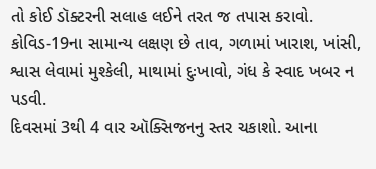તો કોઈ ડૉક્ટરની સલાહ લઈને તરત જ તપાસ કરાવો. કોવિડ-19ના સામાન્ય લક્ષણ છે તાવ, ગળામાં ખારાશ, ખાંસી, શ્વાસ લેવામાં મુશ્કેલી, માથામાં દુઃખાવો, ગંધ કે સ્વાદ ખબર ન પડવી.
દિવસમાં 3થી 4 વાર ઑક્સિજનનુ સ્તર ચકાશો. આના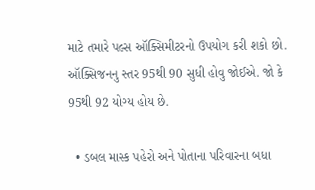માટે તમારે પલ્સ ઑક્સિમીટરનો ઉપયોગ કરી શકો છો. ઑક્સિજનનુ સ્તર 95થી 90 સુધી હોવુ જોઈએ. જો કે 95થી 92 યોગ્ય હોય છે.

  • ડબલ માસ્ક પહેરો અને પોતાના પરિવારના બધા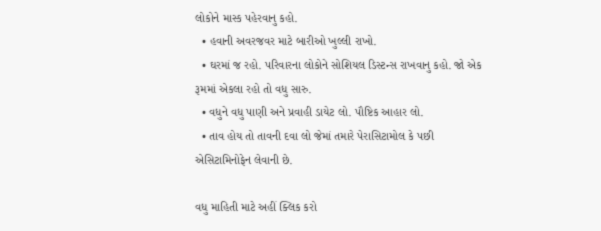લોકોને માસ્ક પહેરવાનુ કહો.
  • હવાની અવરજવર માટે બારીઓ ખુલ્લી રાખો.
  • ઘરમાં જ રહો. પરિવારના લોકોને સોશિયલ ડિસ્ટન્સ રાખવાનુ કહો. જો એક રૂમમાં એકલા રહો તો વધુ સારુ.
  • વધુને વધુ પાણી અને પ્રવાહી ડાયેટ લો. પૌષ્ટિક આહાર લો.
  • તાવ હોય તો તાવની દવા લો જેમાં તમારે પેરાસિટામોલ કે પછી એસિટામિનોફેન લેવાની છે.

વધુ માહિતી માટે અહીં ક્લિક કરો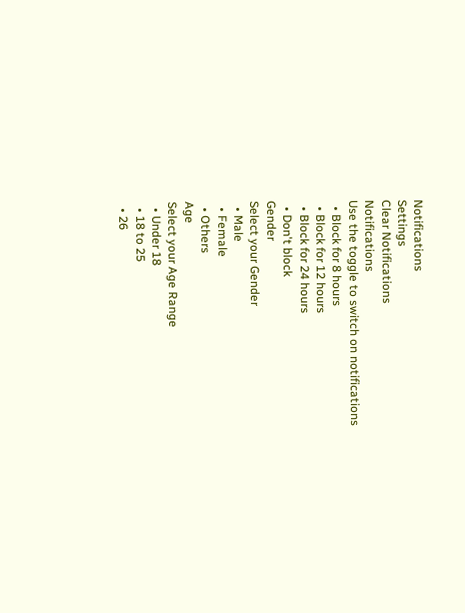Notifications
Settings
Clear Notifications
Notifications
Use the toggle to switch on notifications
  • Block for 8 hours
  • Block for 12 hours
  • Block for 24 hours
  • Don't block
Gender
Select your Gender
  • Male
  • Female
  • Others
Age
Select your Age Range
  • Under 18
  • 18 to 25
  • 26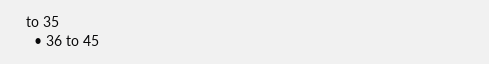to 35
  • 36 to 45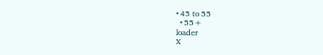• 45 to 55
  • 55+
loader
X